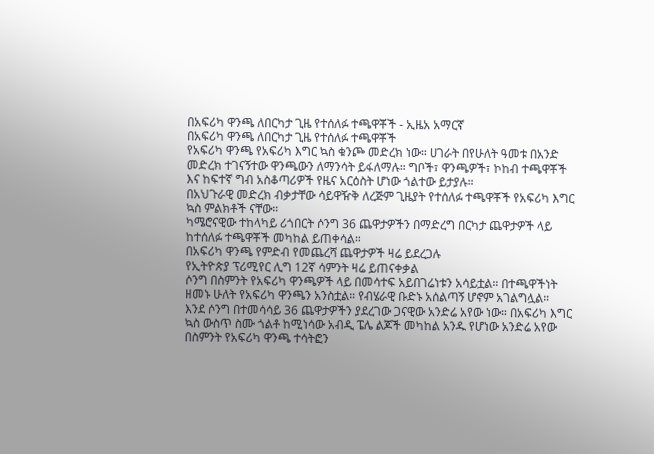በአፍሪካ ዋንጫ ለበርካታ ጊዜ የተሰለፉ ተጫዋቾች - ኢዜአ አማርኛ
በአፍሪካ ዋንጫ ለበርካታ ጊዜ የተሰለፉ ተጫዋቾች
የአፍሪካ ዋንጫ የአፍሪካ እግር ኳስ ቁንጮ መድረክ ነው። ሀገራት በየሁለት ዓመቱ በአንድ መድረክ ተገናኝተው ዋንጫውን ለማንሳት ይፋለማሉ። ግቦች፣ ዋንጫዎች፣ ኮከብ ተጫዋቾች እና ከፍተኛ ግብ አስቆጣሪዎች የዜና አርዕስት ሆነው ጎልተው ይታያሉ።
በአህጉራዊ መድረክ ብቃታቸው ሳይዋዥቅ ለረጅም ጊዜያት የተሰለፉ ተጫዋቾች የአፍሪካ እግር ኳስ ምልክቶች ናቸው።
ካሜሮናዊው ተከላካይ ሪጎበርት ሶንግ 36 ጨዋታዎችን በማድረግ በርካታ ጨዋታዎች ላይ ከተሰለፉ ተጫዋቾች መካከል ይጠቀሳል።
በአፍሪካ ዋንጫ የምድብ የመጨረሻ ጨዋታዎች ዛሬ ይደረጋሉ
የኢትዮጵያ ፕሪሚየር ሊግ 12ኛ ሳምንት ዛሬ ይጠናቀቃል
ሶንግ በስምንት የአፍሪካ ዋንጫዎች ላይ በመሳተፍ አይበገሬነቱን አሳይቷል። በተጫዋችነት ዘመኑ ሁለት የአፍሪካ ዋንጫን አንስቷል። የብሄራዊ ቡድኑ አሰልጣኝ ሆኖም አገልግሏል።
እንደ ሶንግ በተመሳሳይ 36 ጨዋታዎችን ያደረገው ጋናዊው አንድሬ አየው ነው። በአፍሪካ እግር ኳስ ውስጥ ስሙ ጎልቶ ከሚነሳው አብዲ ፔሌ ልጆች መካከል አንዱ የሆነው አንድሬ አየው በስምንት የአፍሪካ ዋንጫ ተሳትፎን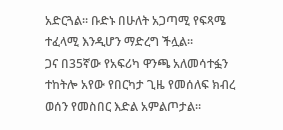አድርጓል። ቡድኑ በሁለት አጋጣሚ የፍጻሜ ተፈላሚ እንዲሆን ማድረግ ችሏል።
ጋና በ35ኛው የአፍሪካ ዋንጫ አለመሳተፏን ተከትሎ አየው የበርካታ ጊዜ የመሰለፍ ክብረ ወሰን የመስበር እድል አምልጦታል።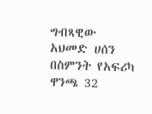ግብጻዊው አህመድ ሀሰን በስምንት የአፍሪካ ዋንጫ 32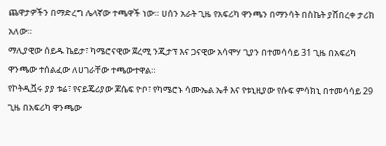ጨዋታዎችን በማድረግ ሌላኛው ተጫዋች ነው። ሀሰን አራት ጊዜ የአፍሪካ ዋንጫን በማንሳት በስኬት ያሸበረቀ ታሪክ አለው።
ማሊያዊው ሰይዱ ኬይታ፣ ካሜሮናዊው ጀረሚ ንጂታፕ እና ጋናዊው አሳሞሃ ጊያን በተመሳሳይ 31 ጊዜ በአፍሪካ ዋንጫው ተሰልፈው ለሀገራቸው ተጫውተዋል።
የኮትዲቯሩ ያያ ቱሬ፣ የናይጄሪያው ጆሴፍ ዮቦ፣ የካሜሮኑ ሳሙኤል ኤቶ እና የቱኒዚያው የሱፍ ምሳክኒ በተመሳሳይ 29 ጊዜ በአፍሪካ ዋንጫው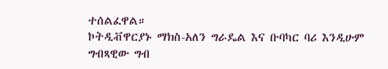ተሰልፈዋል።
ኮትዲቭዋርያኑ ማክስ-አለን ግራዴል እና ቡባካር ባሪ እንዲሁም ግብጻዊው ግብ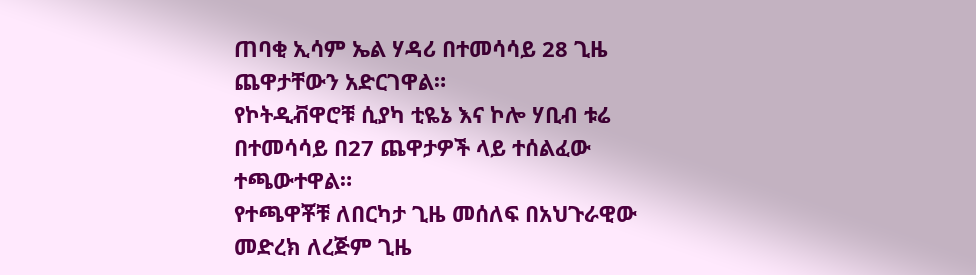ጠባቂ ኢሳም ኤል ሃዳሪ በተመሳሳይ 28 ጊዜ ጨዋታቸውን አድርገዋል።
የኮትዲቭዋሮቹ ሲያካ ቲዬኔ እና ኮሎ ሃቢብ ቱሬ በተመሳሳይ በ27 ጨዋታዎች ላይ ተሰልፈው ተጫውተዋል።
የተጫዋቾቹ ለበርካታ ጊዜ መሰለፍ በአህጉራዊው መድረክ ለረጅም ጊዜ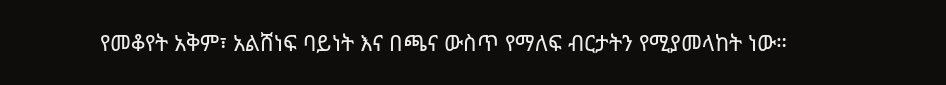የመቆየት አቅም፣ አልሸነፍ ባይነት እና በጫና ውስጥ የማለፍ ብርታትን የሚያመላከት ነው።